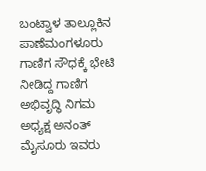ಬಂಟ್ವಾಳ ತಾಲ್ಲೂಕಿನ ಪಾಣೆಮಂಗಳೂರು ಗಾಣಿಗ ಸೌಧಕ್ಕೆ ಭೇಟಿ ನೀಡಿದ್ದ ಗಾಣಿಗ ಅಭಿವೃದ್ಧಿ ನಿಗಮ ಅಧ್ಯಕ್ಷ ಅನಂತ್ ಮೈಸೂರು ಇವರು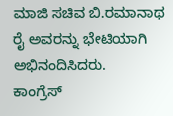ಮಾಜಿ ಸಚಿವ ಬಿ.ರಮಾನಾಥ ರೈ ಅವರನ್ನು ಭೇಟಿಯಾಗಿ ಅಭಿನಂದಿಸಿದರು.
ಕಾಂಗ್ರೆಸ್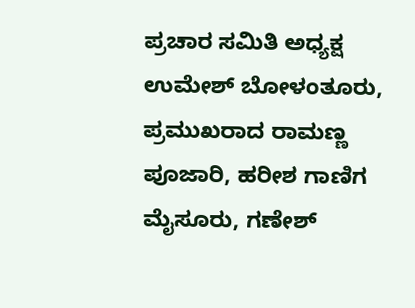ಪ್ರಚಾರ ಸಮಿತಿ ಅಧ್ಯಕ್ಷ ಉಮೇಶ್ ಬೋಳಂತೂರು, ಪ್ರಮುಖರಾದ ರಾಮಣ್ಣ ಪೂಜಾರಿ, ಹರೀಶ ಗಾಣಿಗ ಮೈಸೂರು, ಗಣೇಶ್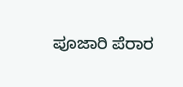ಪೂಜಾರಿ ಪೆರಾರ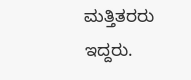ಮತ್ತಿತರರು ಇದ್ದರು.